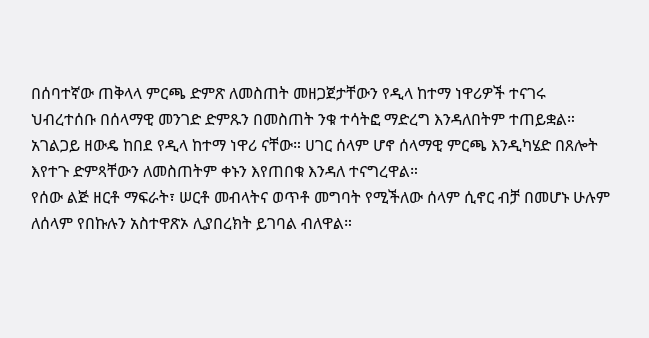በሰባተኛው ጠቅላላ ምርጫ ድምጽ ለመስጠት መዘጋጀታቸውን የዲላ ከተማ ነዋሪዎች ተናገሩ
ህብረተሰቡ በሰላማዊ መንገድ ድምጹን በመስጠት ንቁ ተሳትፎ ማድረግ እንዳለበትም ተጠይቋል።
አገልጋይ ዘውዴ ከበደ የዲላ ከተማ ነዋሪ ናቸው። ሀገር ሰላም ሆኖ ሰላማዊ ምርጫ እንዲካሄድ በጸሎት እየተጉ ድምጻቸውን ለመስጠትም ቀኑን እየጠበቁ እንዳለ ተናግረዋል።
የሰው ልጅ ዘርቶ ማፍራት፣ ሠርቶ መብላትና ወጥቶ መግባት የሚችለው ሰላም ሲኖር ብቻ በመሆኑ ሁሉም ለሰላም የበኩሉን አስተዋጽኦ ሊያበረክት ይገባል ብለዋል።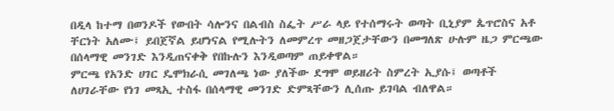በዲላ ከተማ በወንዶች የውበት ሳሎንና በልብስ ስፌት ሥራ ላይ የተሰማሩት ወጣት ቢኒያም ጴጥሮስና አቶ ቸርነት አለሙ፤ ይበጀኛል ይሆነናል የሚሉትን ለመምረጥ መዘጋጀታቸውን በመግለጽ ሁሉም ዜጋ ምርጫው በሰላማዊ መንገድ እንዲጠናቀቅ የበኩሉን እንዲወጣም ጠይቀዋል።
ምርጫ የአንድ ሀገር ዴሞክራሲ መገለጫ ነው ያለችው ደግሞ ወይዘሪት ስምረት ኢያሱ፤ ወጣቶች ለሀገራቸው የነገ መጻኢ ተስፋ በሰላማዊ መንገድ ድምጻቸውን ሊሰጡ ይገባል ብለዋል።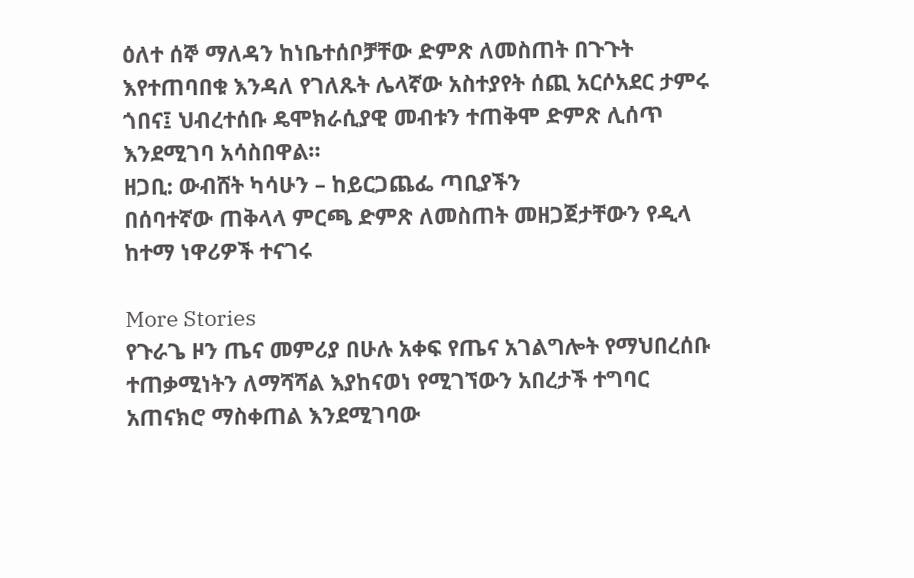ዕለተ ሰኞ ማለዳን ከነቤተሰቦቻቸው ድምጽ ለመስጠት በጉጉት እየተጠባበቁ እንዳለ የገለጹት ሌላኛው አስተያየት ሰጪ አርሶአደር ታምሩ ጎበና፤ ህብረተሰቡ ዴሞክራሲያዊ መብቱን ተጠቅሞ ድምጽ ሊሰጥ እንደሚገባ አሳስበዋል።
ዘጋቢ: ውብሸት ካሳሁን – ከይርጋጨፌ ጣቢያችን
በሰባተኛው ጠቅላላ ምርጫ ድምጽ ለመስጠት መዘጋጀታቸውን የዲላ ከተማ ነዋሪዎች ተናገሩ

More Stories
የጉራጌ ዞን ጤና መምሪያ በሁሉ አቀፍ የጤና አገልግሎት የማህበረሰቡ ተጠቃሚነትን ለማሻሻል እያከናወነ የሚገኘውን አበረታች ተግባር አጠናክሮ ማስቀጠል እንደሚገባው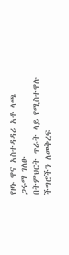የዞኑ ዋና አስተዳዳሪ አቶ ላጫ ጋሩማ ገለፁ
በትምህርት ጥራት ላይ የሚስተዋሉ ችግሮችን ለመቅረፍ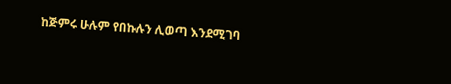ከጅምሩ ሁሉም የበኩሉን ሊወጣ እንደሚገባ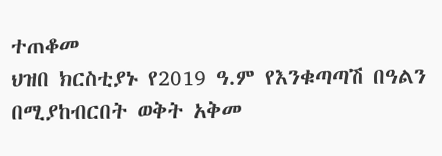ተጠቆመ
ህዝበ ክርስቲያኑ የ2019 ዓ.ም የእንቁጣጣሽ በዓልን በሚያከብርበት ወቅት አቅመ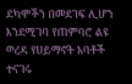ደካሞችን በመደገፍ ሊሆን እንደሚገባ የጠምባሮ ልዩ ወረዳ የሀይማኖት አባቶች ተናገሩ